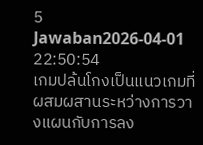5 Jawaban2026-04-01 22:50:54
เกมปล้นโกงเป็นแนวเกมที่ผสมผสานระหว่างการวางแผนกับการลง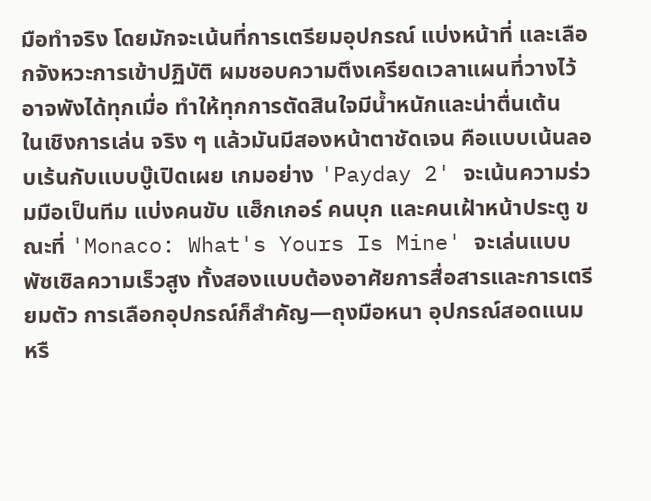มือทำจริง โดยมักจะเน้นที่การเตรียมอุปกรณ์ แบ่งหน้าที่ และเลือกจังหวะการเข้าปฏิบัติ ผมชอบความตึงเครียดเวลาแผนที่วางไว้อาจพังได้ทุกเมื่อ ทำให้ทุกการตัดสินใจมีน้ำหนักและน่าตื่นเต้น
ในเชิงการเล่น จริง ๆ แล้วมันมีสองหน้าตาชัดเจน คือแบบเน้นลอบเร้นกับแบบบู๊เปิดเผย เกมอย่าง 'Payday 2' จะเน้นความร่วมมือเป็นทีม แบ่งคนขับ แฮ็กเกอร์ คนบุก และคนเฝ้าหน้าประตู ขณะที่ 'Monaco: What's Yours Is Mine' จะเล่นแบบพัซเซิลความเร็วสูง ทั้งสองแบบต้องอาศัยการสื่อสารและการเตรียมตัว การเลือกอุปกรณ์ก็สำคัญ—ถุงมือหนา อุปกรณ์สอดแนม หรื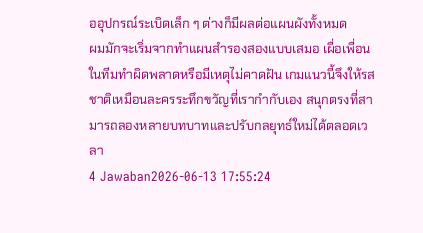ออุปกรณ์ระเบิดเล็ก ๆ ต่างก็มีผลต่อแผนผังทั้งหมด
ผมมักจะเริ่มจากทำแผนสำรองสองแบบเสมอ เผื่อเพื่อนในทีมทำผิดพลาดหรือมีเหตุไม่คาดฝัน เกมแนวนี้จึงให้รสชาติเหมือนละครระทึกขวัญที่เรากำกับเอง สนุกตรงที่สามารถลองหลายบทบาทและปรับกลยุทธ์ใหม่ได้ตลอดเวลา
4 Jawaban2026-06-13 17:55:24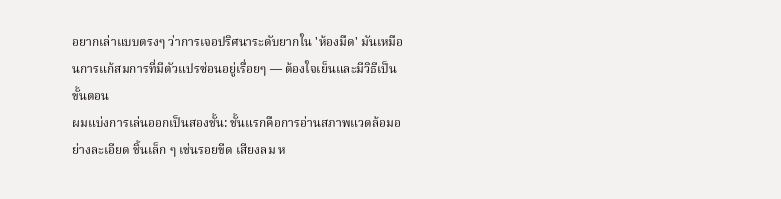อยากเล่าแบบตรงๆ ว่าการเจอปริศนาระดับยากใน 'ห้องมืด' มันเหมือนการแก้สมการที่มีตัวแปรซ่อนอยู่เรื่อยๆ — ต้องใจเย็นและมีวิธีเป็นขั้นตอน
ผมแบ่งการเล่นออกเป็นสองชั้น: ชั้นแรกคือการอ่านสภาพแวดล้อมอย่างละเอียด ชิ้นเล็ก ๆ เช่นรอยขีด เสียงลม ห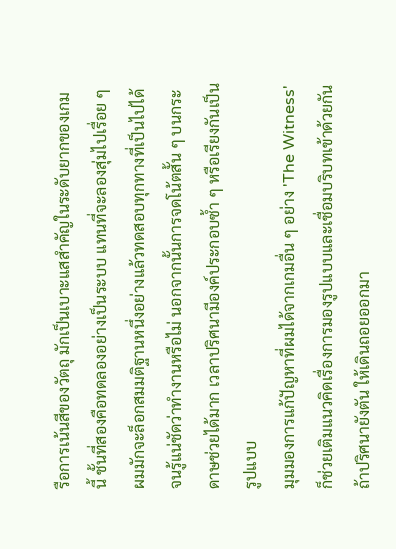รือการเน้นสีของวัตถุ มักเป็นเบาะแสสำคัญในระดับยากของเกมนี้ ชั้นที่สองคือทดลองอย่างเป็นระบบ แทนที่จะลองสุ่มไปเรื่อย ๆ ผมมักจะล็อกสมมติฐานหนึ่งอย่างแล้วทดสอบทุกทางที่เป็นไปได้จนรู้แน่ชัดว่าทำงานหรือไม่ นอกจากนั้นการจดโน้ตสั้น ๆ บนกระดาษช่วยได้มาก เวลาปริศนามีองค์ประกอบซ้ำ ๆ หรือเรียงกันเป็นรูปแบบ
มุมมองการแก้ปัญหาที่ผมได้จากเกมอื่น ๆ อย่าง 'The Witness' ก็ช่วยเติมแนวคิดเรื่องการมองรูปแบบและเชื่อมบริบทเข้าด้วยกัน ถ้าปริศนายังตัน ให้เดินถอยออกมา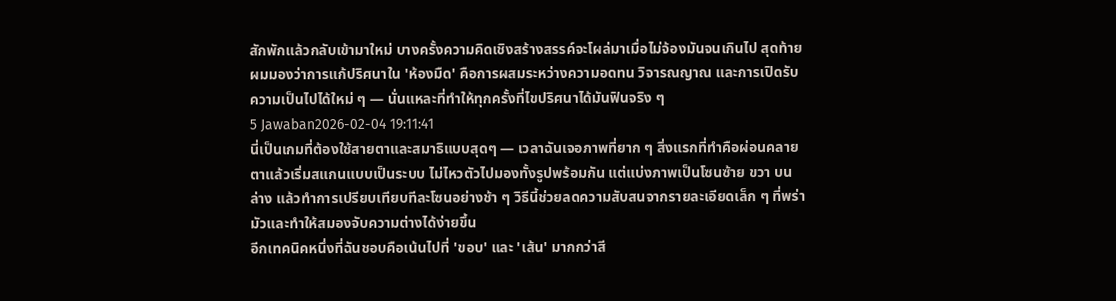สักพักแล้วกลับเข้ามาใหม่ บางครั้งความคิดเชิงสร้างสรรค์จะโผล่มาเมื่อไม่จ้องมันจนเกินไป สุดท้ายผมมองว่าการแก้ปริศนาใน 'ห้องมืด' คือการผสมระหว่างความอดทน วิจารณญาณ และการเปิดรับความเป็นไปได้ใหม่ ๆ — นั่นแหละที่ทำให้ทุกครั้งที่ไขปริศนาได้มันฟินจริง ๆ
5 Jawaban2026-02-04 19:11:41
นี่เป็นเกมที่ต้องใช้สายตาและสมาธิแบบสุดๆ — เวลาฉันเจอภาพที่ยาก ๆ สิ่งแรกที่ทำคือผ่อนคลายตาแล้วเริ่มสแกนแบบเป็นระบบ ไม่ไหวตัวไปมองทั้งรูปพร้อมกัน แต่แบ่งภาพเป็นโซนซ้าย ขวา บน ล่าง แล้วทำการเปรียบเทียบทีละโซนอย่างช้า ๆ วิธีนี้ช่วยลดความสับสนจากรายละเอียดเล็ก ๆ ที่พร่ามัวและทำให้สมองจับความต่างได้ง่ายขึ้น
อีกเทคนิคหนึ่งที่ฉันชอบคือเน้นไปที่ 'ขอบ' และ 'เส้น' มากกว่าสี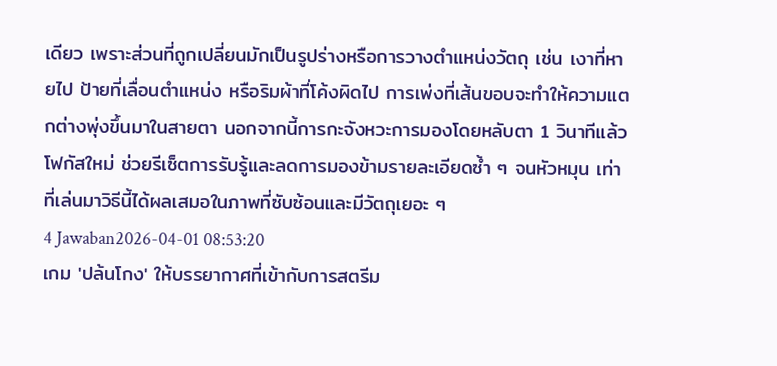เดียว เพราะส่วนที่ถูกเปลี่ยนมักเป็นรูปร่างหรือการวางตำแหน่งวัตถุ เช่น เงาที่หายไป ป้ายที่เลื่อนตำแหน่ง หรือริมผ้าที่โค้งผิดไป การเพ่งที่เส้นขอบจะทำให้ความแตกต่างพุ่งขึ้นมาในสายตา นอกจากนี้การกะจังหวะการมองโดยหลับตา 1 วินาทีแล้วโฟกัสใหม่ ช่วยรีเซ็ตการรับรู้และลดการมองข้ามรายละเอียดซ้ำ ๆ จนหัวหมุน เท่าที่เล่นมาวิธีนี้ได้ผลเสมอในภาพที่ซับซ้อนและมีวัตถุเยอะ ๆ
4 Jawaban2026-04-01 08:53:20
เกม 'ปล้นโกง' ให้บรรยากาศที่เข้ากับการสตรีม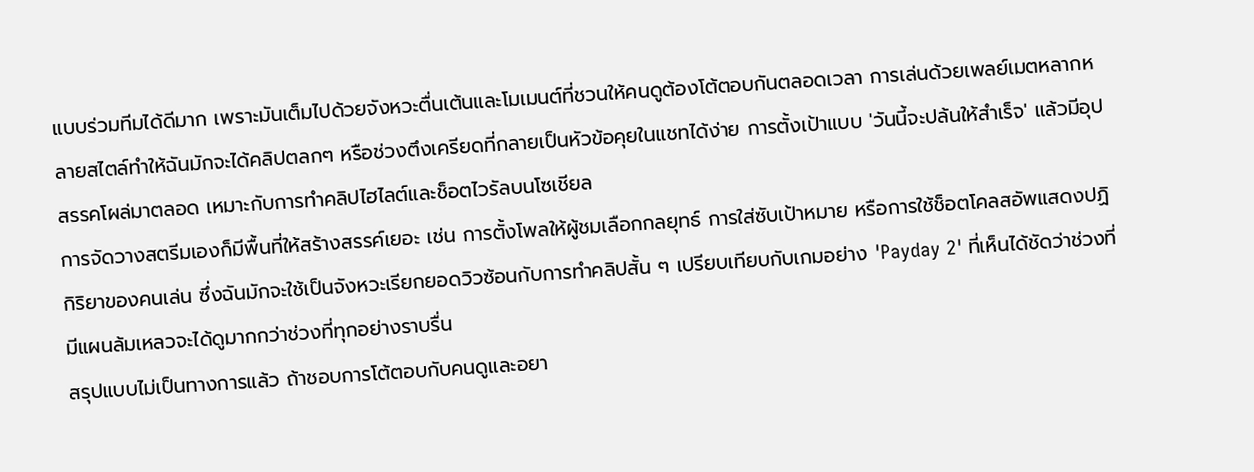แบบร่วมทีมได้ดีมาก เพราะมันเต็มไปด้วยจังหวะตื่นเต้นและโมเมนต์ที่ชวนให้คนดูต้องโต้ตอบกันตลอดเวลา การเล่นด้วยเพลย์เมตหลากหลายสไตล์ทำให้ฉันมักจะได้คลิปตลกๆ หรือช่วงตึงเครียดที่กลายเป็นหัวข้อคุยในแชทได้ง่าย การตั้งเป้าแบบ 'วันนี้จะปล้นให้สำเร็จ' แล้วมีอุปสรรคโผล่มาตลอด เหมาะกับการทำคลิปไฮไลต์และช็อตไวรัลบนโซเชียล
การจัดวางสตรีมเองก็มีพื้นที่ให้สร้างสรรค์เยอะ เช่น การตั้งโพลให้ผู้ชมเลือกกลยุทธ์ การใส่ซับเป้าหมาย หรือการใช้ช็อตโคลสอัพแสดงปฏิกิริยาของคนเล่น ซึ่งฉันมักจะใช้เป็นจังหวะเรียกยอดวิวซ้อนกับการทำคลิปสั้น ๆ เปรียบเทียบกับเกมอย่าง 'Payday 2' ที่เห็นได้ชัดว่าช่วงที่มีแผนล้มเหลวจะได้ดูมากกว่าช่วงที่ทุกอย่างราบรื่น
สรุปแบบไม่เป็นทางการแล้ว ถ้าชอบการโต้ตอบกับคนดูและอยา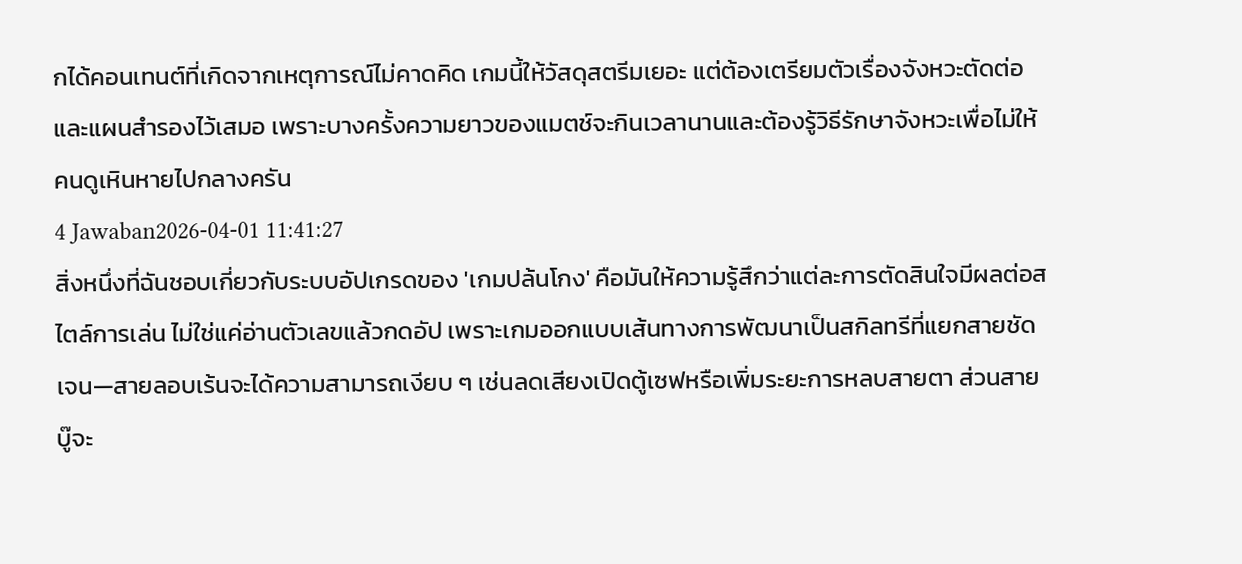กได้คอนเทนต์ที่เกิดจากเหตุการณ์ไม่คาดคิด เกมนี้ให้วัสดุสตรีมเยอะ แต่ต้องเตรียมตัวเรื่องจังหวะตัดต่อและแผนสำรองไว้เสมอ เพราะบางครั้งความยาวของแมตช์จะกินเวลานานและต้องรู้วิธีรักษาจังหวะเพื่อไม่ให้คนดูเหินหายไปกลางครัน
4 Jawaban2026-04-01 11:41:27
สิ่งหนึ่งที่ฉันชอบเกี่ยวกับระบบอัปเกรดของ 'เกมปล้นโกง' คือมันให้ความรู้สึกว่าแต่ละการตัดสินใจมีผลต่อสไตล์การเล่น ไม่ใช่แค่อ่านตัวเลขแล้วกดอัป เพราะเกมออกแบบเส้นทางการพัฒนาเป็นสกิลทรีที่แยกสายชัดเจน—สายลอบเร้นจะได้ความสามารถเงียบ ๆ เช่นลดเสียงเปิดตู้เซฟหรือเพิ่มระยะการหลบสายตา ส่วนสายบู๊จะ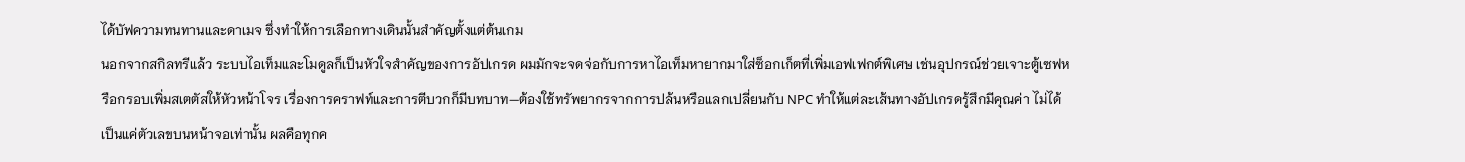ได้บัฟความทนทานและดาเมจ ซึ่งทำให้การเลือกทางเดินนั้นสำคัญตั้งแต่ต้นเกม
นอกจากสกิลทรีแล้ว ระบบไอเท็มและโมดูลก็เป็นหัวใจสำคัญของการอัปเกรด ผมมักจะจดจ่อกับการหาไอเท็มหายากมาใส่ซ็อกเก็ตที่เพิ่มเอฟเฟกต์พิเศษ เช่นอุปกรณ์ช่วยเจาะตู้เซฟหรือกรอบเพิ่มสเตตัสให้หัวหน้าโจร เรื่องการคราฟท์และการตีบวกก็มีบทบาท—ต้องใช้ทรัพยากรจากการปล้นหรือแลกเปลี่ยนกับ NPC ทำให้แต่ละเส้นทางอัปเกรดรู้สึกมีคุณค่า ไม่ได้เป็นแค่ตัวเลขบนหน้าจอเท่านั้น ผลคือทุกค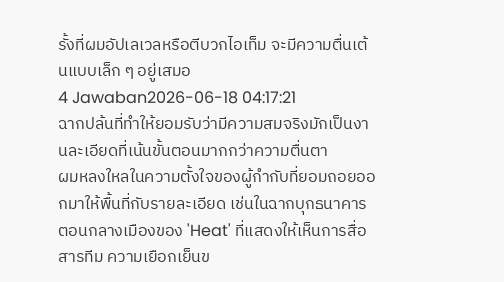รั้งที่ผมอัปเลเวลหรือตีบวกไอเท็ม จะมีความตื่นเต้นแบบเล็ก ๆ อยู่เสมอ
4 Jawaban2026-06-18 04:17:21
ฉากปล้นที่ทำให้ยอมรับว่ามีความสมจริงมักเป็นงานละเอียดที่เน้นขั้นตอนมากกว่าความตื่นตา
ผมหลงใหลในความตั้งใจของผู้กำกับที่ยอมถอยออกมาให้พื้นที่กับรายละเอียด เช่นในฉากบุกธนาคารตอนกลางเมืองของ 'Heat' ที่แสดงให้เห็นการสื่อสารทีม ความเยือกเย็นข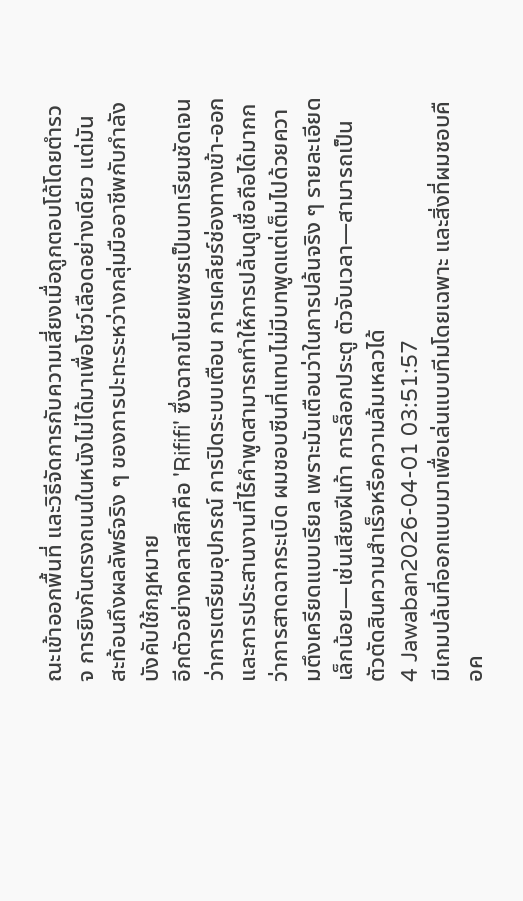ณะเข้าออกพื้นที่ และวิธีจัดการกับความเสี่ยงเมื่อถูกตอบโต้โดยตำรวจ การยิงกันตรงถนนในหนังไม่ได้มาเพื่อโชว์เลือดอย่างเดียว แต่มันสะท้อนถึงผลลัพธ์จริง ๆ ของการปะทะระหว่างกลุ่มมืออาชีพกับกำลังบังคับใช้กฎหมาย
อีกตัวอย่างคลาสสิกคือ 'Rififi' ซึ่งฉากขโมยเพชรเป็นบทเรียนชัดเจนว่าการเตรียมอุปกรณ์ การปิดระบบเตือน การเคลียร์ช่องทางเข้า-ออก และการประสานงานที่ไร้คำพูดสามารถทำให้การปล้นดูเชื่อถือได้มากกว่าการสาดฉากระเบิด ผมชอบซีนที่แทบไม่มีบทพูดแต่เต็มไปด้วยความตึงเครียดแบบเรียล เพราะมันเตือนว่าในการปล้นจริง ๆ รายละเอียดเล็กน้อย—เช่นเสียงฝีเท้า การล็อกประตู ตัวจับเวลา—สามารถเป็นตัวตัดสินความสำเร็จหรือความล้มเหลวได้
4 Jawaban2026-04-01 03:51:57
มีเกมปล้นที่ออกแบบมาเพื่อเล่นแบบทีมโดยเฉพาะ และสิ่งที่ผมชอบคือค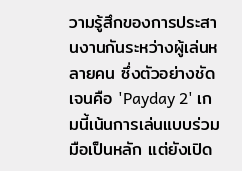วามรู้สึกของการประสานงานกันระหว่างผู้เล่นหลายคน ซึ่งตัวอย่างชัดเจนคือ 'Payday 2' เกมนี้เน้นการเล่นแบบร่วมมือเป็นหลัก แต่ยังเปิด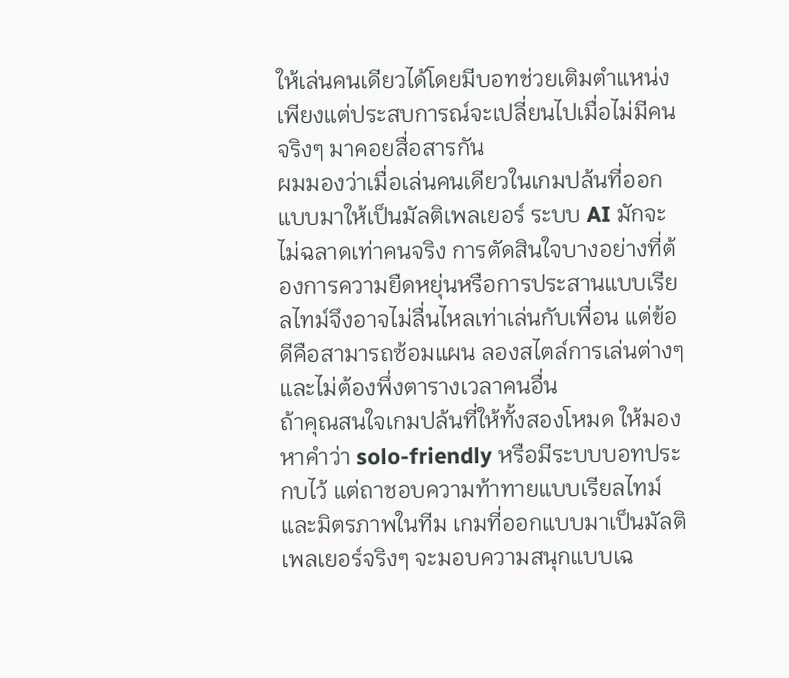ให้เล่นคนเดียวได้โดยมีบอทช่วยเติมตำแหน่ง เพียงแต่ประสบการณ์จะเปลี่ยนไปเมื่อไม่มีคนจริงๆ มาคอยสื่อสารกัน
ผมมองว่าเมื่อเล่นคนเดียวในเกมปล้นที่ออกแบบมาให้เป็นมัลติเพลเยอร์ ระบบ AI มักจะไม่ฉลาดเท่าคนจริง การตัดสินใจบางอย่างที่ต้องการความยืดหยุ่นหรือการประสานแบบเรียลไทม์จึงอาจไม่ลื่นไหลเท่าเล่นกับเพื่อน แต่ข้อดีคือสามารถซ้อมแผน ลองสไตล์การเล่นต่างๆ และไม่ต้องพึ่งตารางเวลาคนอื่น
ถ้าคุณสนใจเกมปล้นที่ให้ทั้งสองโหมด ให้มองหาคำว่า solo-friendly หรือมีระบบบอทประกบไว้ แต่ถาชอบความท้าทายแบบเรียลไทม์และมิตรภาพในทีม เกมที่ออกแบบมาเป็นมัลติเพลเยอร์จริงๆ จะมอบความสนุกแบบเฉ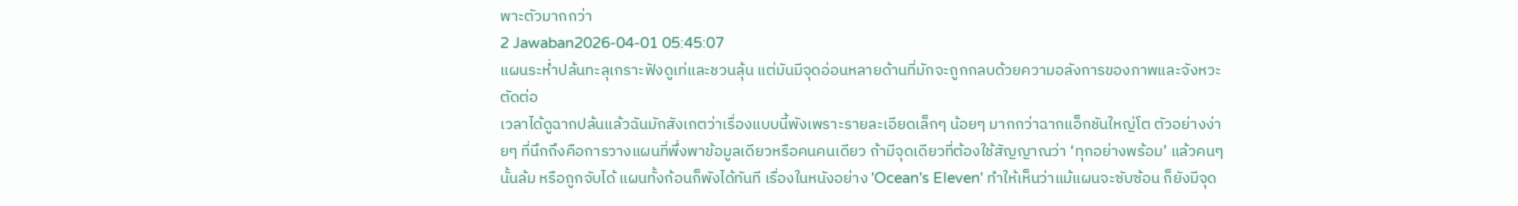พาะตัวมากกว่า
2 Jawaban2026-04-01 05:45:07
แผนระห่ำปล้นทะลุเกราะฟังดูเท่และชวนลุ้น แต่มันมีจุดอ่อนหลายด้านที่มักจะถูกกลบด้วยความอลังการของภาพและจังหวะตัดต่อ
เวลาได้ดูฉากปล้นแล้วฉันมักสังเกตว่าเรื่องแบบนี้พังเพราะรายละเอียดเล็กๆ น้อยๆ มากกว่าฉากแอ็กชันใหญ่โต ตัวอย่างง่ายๆ ที่นึกถึงคือการวางแผนที่พึ่งพาข้อมูลเดียวหรือคนคนเดียว ถ้ามีจุดเดียวที่ต้องใช้สัญญาณว่า ‘ทุกอย่างพร้อม’ แล้วคนๆ นั้นล้ม หรือถูกจับได้ แผนทั้งก้อนก็พังได้ทันที เรื่องในหนังอย่าง 'Ocean's Eleven' ทำให้เห็นว่าแม้แผนจะซับซ้อน ก็ยังมีจุด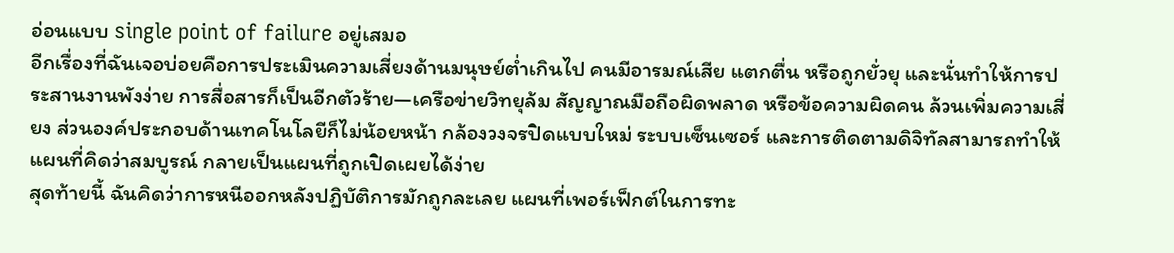อ่อนแบบ single point of failure อยู่เสมอ
อีกเรื่องที่ฉันเจอบ่อยคือการประเมินความเสี่ยงด้านมนุษย์ต่ำเกินไป คนมีอารมณ์เสีย แตกตื่น หรือถูกยั่วยุ และนั่นทำให้การประสานงานพังง่าย การสื่อสารก็เป็นอีกตัวร้าย—เครือข่ายวิทยุล้ม สัญญาณมือถือผิดพลาด หรือข้อความผิดคน ล้วนเพิ่มความเสี่ยง ส่วนองค์ประกอบด้านเทคโนโลยีก็ไม่น้อยหน้า กล้องวงจรปิดแบบใหม่ ระบบเซ็นเซอร์ และการติดตามดิจิทัลสามารถทำให้แผนที่คิดว่าสมบูรณ์ กลายเป็นแผนที่ถูกเปิดเผยได้ง่าย
สุดท้ายนี้ ฉันคิดว่าการหนีออกหลังปฏิบัติการมักถูกละเลย แผนที่เพอร์เฟ็กต์ในการทะ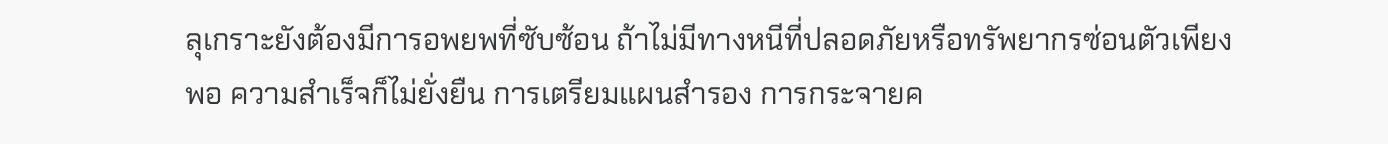ลุเกราะยังต้องมีการอพยพที่ซับซ้อน ถ้าไม่มีทางหนีที่ปลอดภัยหรือทรัพยากรซ่อนตัวเพียงพอ ความสำเร็จก็ไม่ยั่งยืน การเตรียมแผนสำรอง การกระจายค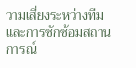วามเสี่ยงระหว่างทีม และการซักซ้อมสถานการณ์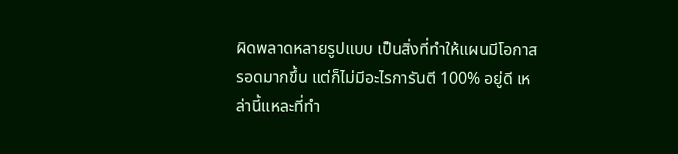ผิดพลาดหลายรูปแบบ เป็นสิ่งที่ทำให้แผนมีโอกาสรอดมากขึ้น แต่ก็ไม่มีอะไรการันตี 100% อยู่ดี เหล่านี้แหละที่ทำ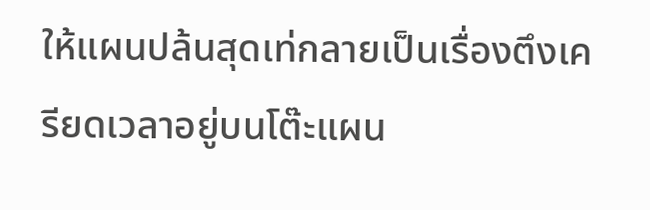ให้แผนปล้นสุดเท่กลายเป็นเรื่องตึงเครียดเวลาอยู่บนโต๊ะแผน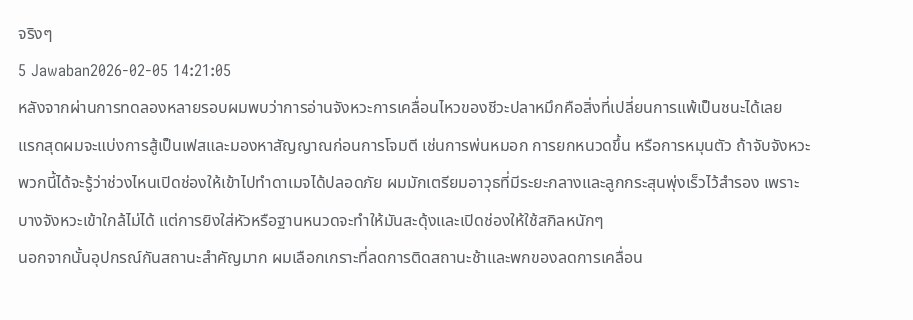จริงๆ
5 Jawaban2026-02-05 14:21:05
หลังจากผ่านการทดลองหลายรอบผมพบว่าการอ่านจังหวะการเคลื่อนไหวของชีวะปลาหมึกคือสิ่งที่เปลี่ยนการแพ้เป็นชนะได้เลย
แรกสุดผมจะแบ่งการสู้เป็นเฟสและมองหาสัญญาณก่อนการโจมตี เช่นการพ่นหมอก การยกหนวดขึ้น หรือการหมุนตัว ถ้าจับจังหวะพวกนี้ได้จะรู้ว่าช่วงไหนเปิดช่องให้เข้าไปทำดาเมจได้ปลอดภัย ผมมักเตรียมอาวุธที่มีระยะกลางและลูกกระสุนพุ่งเร็วไว้สำรอง เพราะบางจังหวะเข้าใกล้ไม่ได้ แต่การยิงใส่หัวหรือฐานหนวดจะทำให้มันสะดุ้งและเปิดช่องให้ใช้สกิลหนักๆ
นอกจากนั้นอุปกรณ์กันสถานะสำคัญมาก ผมเลือกเกราะที่ลดการติดสถานะช้าและพกของลดการเคลื่อน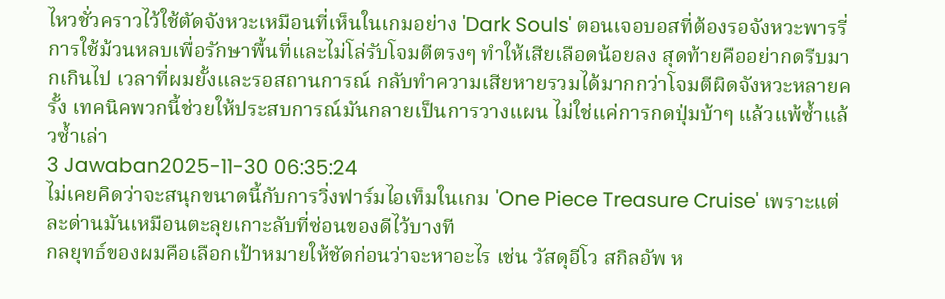ไหวชั่วคราวไว้ใช้ตัดจังหวะเหมือนที่เห็นในเกมอย่าง 'Dark Souls' ตอนเจอบอสที่ต้องรอจังหวะพารรี่ การใช้ม้วนหลบเพื่อรักษาพื้นที่และไม่โล่รับโจมตีตรงๆ ทำให้เสียเลือดน้อยลง สุดท้ายคืออย่ากดรีบมากเกินไป เวลาที่ผมยั้งและรอสถานการณ์ กลับทำความเสียหายรวมได้มากกว่าโจมตีผิดจังหวะหลายครั้ง เทคนิคพวกนี้ช่วยให้ประสบการณ์มันกลายเป็นการวางแผน ไม่ใช่แค่การกดปุ่มบ้าๆ แล้วแพ้ซ้ำแล้วซ้ำเล่า
3 Jawaban2025-11-30 06:35:24
ไม่เคยคิดว่าจะสนุกขนาดนี้กับการวิ่งฟาร์มไอเท็มในเกม 'One Piece Treasure Cruise' เพราะแต่ละด่านมันเหมือนตะลุยเกาะลับที่ซ่อนของดีไว้บางที
กลยุทธ์ของผมคือเลือกเป้าหมายให้ชัดก่อนว่าจะหาอะไร เช่น วัสดุอีโว สกิลอัพ ห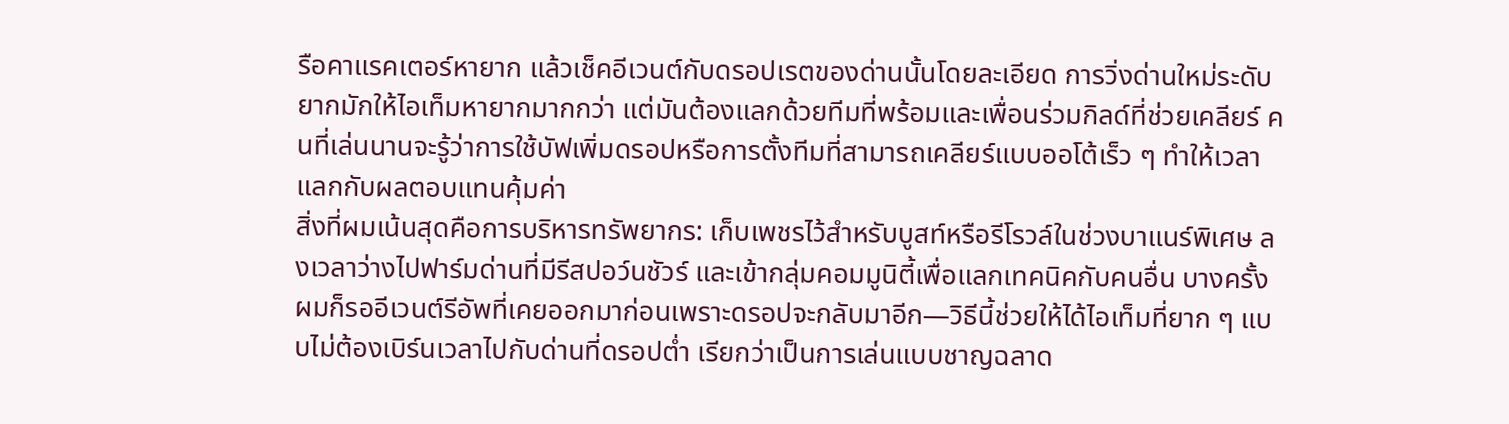รือคาแรคเตอร์หายาก แล้วเช็คอีเวนต์กับดรอปเรตของด่านนั้นโดยละเอียด การวิ่งด่านใหม่ระดับยากมักให้ไอเท็มหายากมากกว่า แต่มันต้องแลกด้วยทีมที่พร้อมและเพื่อนร่วมกิลด์ที่ช่วยเคลียร์ คนที่เล่นนานจะรู้ว่าการใช้บัฟเพิ่มดรอปหรือการตั้งทีมที่สามารถเคลียร์แบบออโต้เร็ว ๆ ทำให้เวลาแลกกับผลตอบแทนคุ้มค่า
สิ่งที่ผมเน้นสุดคือการบริหารทรัพยากร: เก็บเพชรไว้สำหรับบูสท์หรือรีโรวล์ในช่วงบาแนร์พิเศษ ลงเวลาว่างไปฟาร์มด่านที่มีรีสปอว์นชัวร์ และเข้ากลุ่มคอมมูนิตี้เพื่อแลกเทคนิคกับคนอื่น บางครั้งผมก็รออีเวนต์รีอัพที่เคยออกมาก่อนเพราะดรอปจะกลับมาอีก—วิธีนี้ช่วยให้ได้ไอเท็มที่ยาก ๆ แบบไม่ต้องเบิร์นเวลาไปกับด่านที่ดรอปต่ำ เรียกว่าเป็นการเล่นแบบชาญฉลาด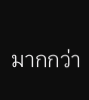มากกว่า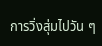การวิ่งสุ่มไปวัน ๆ